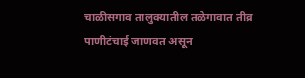चाळीसगाव तालुक्यातील तळेगावात तीव्र पाणीटंचाई जाणवत असून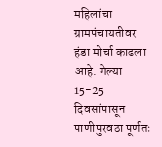महिलांचा ग्रामपंचायतीवर हंडा मोर्चा काढला आहे. गेल्या 15-25 दिवसांपासून पाणीपुरवठा पूर्णतः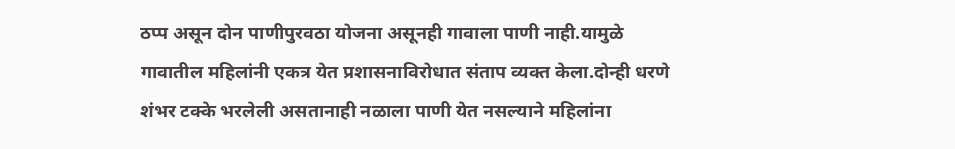ठप्प असून दोन पाणीपुरवठा योजना असूनही गावाला पाणी नाही.यामुळे गावातील महिलांनी एकत्र येत प्रशासनाविरोधात संताप व्यक्त केला.दोन्ही धरणे शंभर टक्के भरलेली असतानाही नळाला पाणी येत नसल्याने महिलांना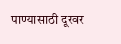पाण्यासाठी दूरवर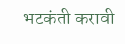भटकंती करावी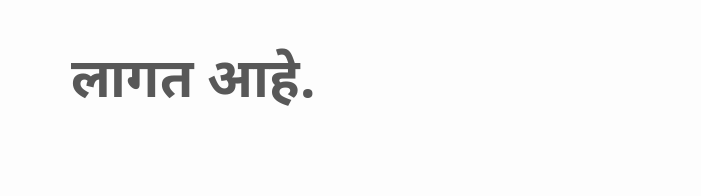लागत आहे.